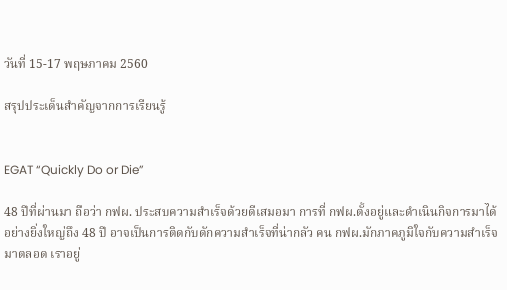วันที่ 15-17 พฤษภาคม 2560

สรุปประเด็นสำคัญจากการเรียนรู้


EGAT “Quickly Do or Die”

48 ปีที่ผ่านมา ถือว่า กฟผ. ประสบความสำเร็จด้วยดีเสมอมา การที่ กฟผ.ตั้งอยู่และดำเนินกิจการมาได้อย่างยิ่งใหญ่ถึง 48 ปี อาจเป็นการติดกับดักความสำเร็จที่น่ากลัว คน กฟผ.มักภาคภูมิใจกับความสำเร็จมาตลอด เราอยู่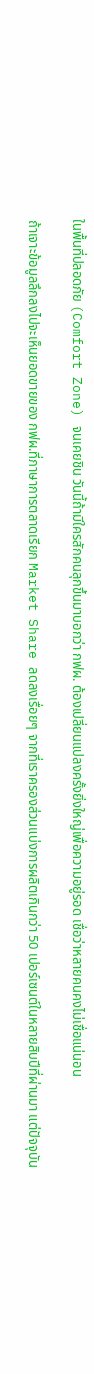ในพื้นที่ปลอดภัย (Comfort Zone) จนเคยชิน วันนี้ถ้ามีใครสักคนลุกขึ้นมาบอกว่า กฟผ. ต้องเปลี่ยนแปลงครั้งยิ่งใหญ่เพื่อความอยู่รอด เชื่อว่าหลายคนคงไม่เชื่อแน่นอน

ถ้าเจาะข้อมูลลึกลงไปจะเห็นยอดขายของ กฟผ.ที่ภาษาการตลาดเรียก Market Share ลดลงเรื่อยๆ จากที่เราครองส่วนแบ่งการผลิตเกินกว่า 50 เปอร์เซนต์ในหลายสิบปีที่ผ่านมา แต่ปัจจุบัน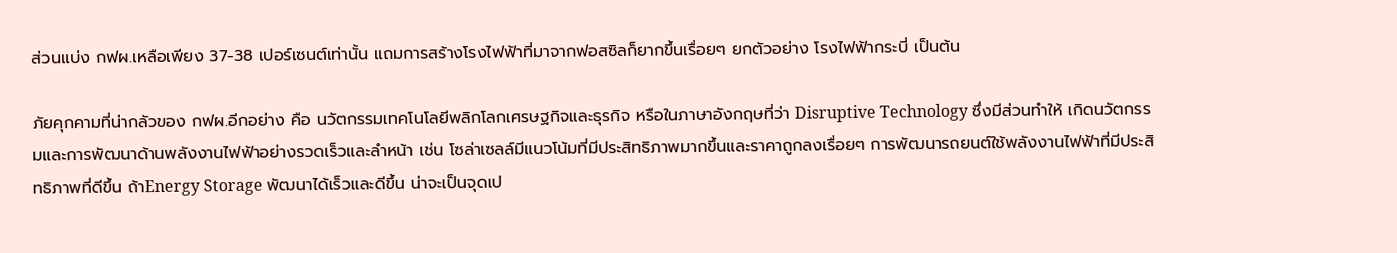ส่วนแบ่ง กฟผ.เหลือเพียง 37-38 เปอร์เซนต์เท่านั้น แถมการสร้างโรงไฟฟ้าที่มาจากฟอสซิลก็ยากขึ้นเรื่อยๆ ยกตัวอย่าง โรงไฟฟ้ากระบี่ เป็นต้น

ภัยคุกคามที่น่ากลัวของ กฟผ.อีกอย่าง คือ นวัตกรรมเทคโนโลยีพลิกโลกเศรษฐกิจและธุรกิจ หรือในภาษาอังกฤษที่ว่า Disruptive Technology ซึ่งมีส่วนทำให้ เกิดนวัตกรรมและการพัฒนาด้านพลังงานไฟฟ้าอย่างรวดเร็วและลำหน้า เช่น โซล่าเซลล์มีแนวโน้มที่มีประสิทธิภาพมากขึ้นและราคาถูกลงเรื่อยๆ การพัฒนารถยนต์ใช้พลังงานไฟฟ้าที่มีประสิทธิภาพที่ดีขึ้น ถ้าEnergy Storage พัฒนาได้เร็วและดีขึ้น น่าจะเป็นจุดเป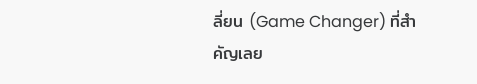ลี่ยน (Game Changer) ที่สำคัญเลย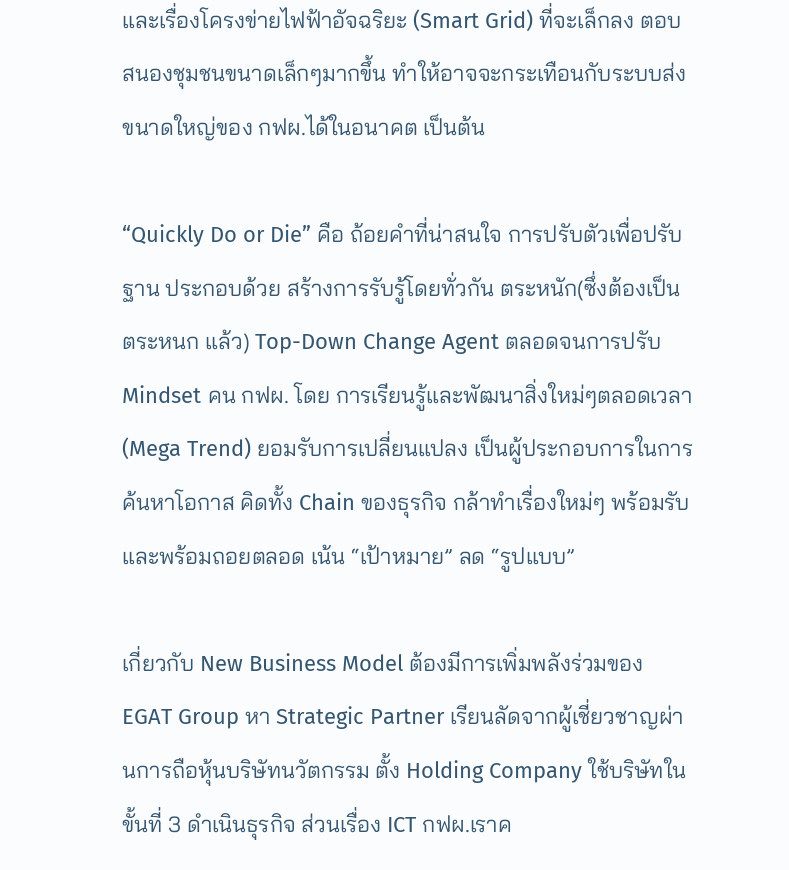และเรื่องโครงข่ายไฟฟ้าอัจฉริยะ (Smart Grid) ที่จะเล็กลง ตอบสนองชุมชนขนาดเล็กๆมากขึ้น ทำให้อาจจะกระเทือนกับระบบส่งขนาดใหญ่ของ กฟผ.ได้ในอนาคต เป็นต้น

“Quickly Do or Die” คือ ถ้อยคำที่น่าสนใจ การปรับตัวเพื่อปรับฐาน ประกอบด้วย สร้างการรับรู้โดยทั่วกัน ตระหนัก(ซึ่งต้องเป็น ตระหนก แล้ว) Top-Down Change Agent ตลอดจนการปรับ Mindset คน กฟผ. โดย การเรียนรู้และพัฒนาสิ่งใหม่ๆตลอดเวลา(Mega Trend) ยอมรับการเปลี่ยนแปลง เป็นผู้ประกอบการในการค้นหาโอกาส คิดทั้ง Chain ของธุรกิจ กล้าทำเรื่องใหม่ๆ พร้อมรับและพร้อมถอยตลอด เน้น “เป้าหมาย” ลด “รูปแบบ”

เกี่ยวกับ New Business Model ต้องมีการเพิ่มพลังร่วมของ EGAT Group หา Strategic Partner เรียนลัดจากผู้เชี่ยวชาญผ่านการถือหุ้นบริษัทนวัตกรรม ตั้ง Holding Company ใช้บริษัทในขั้นที่ 3 ดำเนินธุรกิจ ส่วนเรื่อง ICT กฟผ.เราค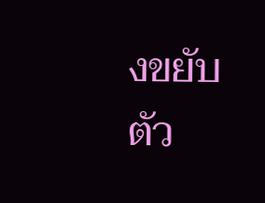งขยับตัว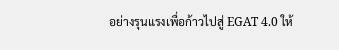อย่างรุนแรงเพื่อก้าวไปสู่ EGAT 4.0 ให้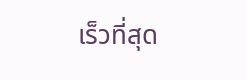เร็วที่สุด